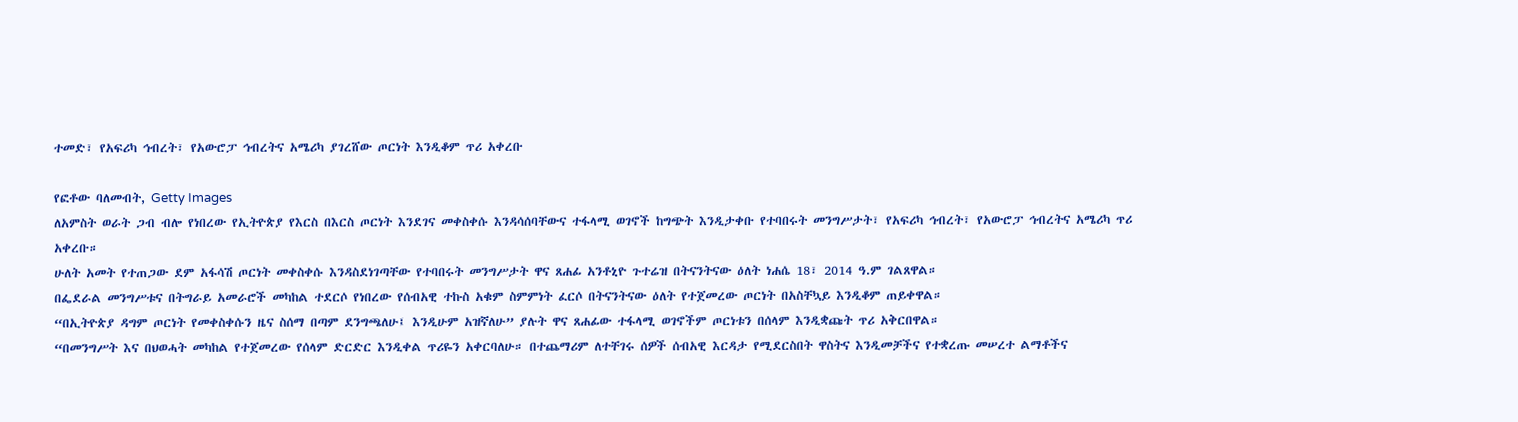ተመድ፣ የአፍሪካ ኅብረት፣ የአውሮፓ ኅብረትና አሜሪካ ያገረሸው ጦርነት እንዲቆም ጥሪ አቀረቡ

የፎቶው ባለመብት, Getty Images
ለአምስት ወራት ጋብ ብሎ የነበረው የኢትዮጵያ የእርስ በእርስ ጦርነት እንደገና መቀስቀሱ እንዳሳሰባቸውና ተፋላሚ ወገኖች ከግጭት እንዲታቀቡ የተባበሩት መንግሥታት፣ የአፍሪካ ኅብረት፣ የአውሮፓ ኅብረትና አሜሪካ ጥሪ አቀረቡ።
ሁለት አመት የተጠጋው ደም አፋሳሽ ጦርነት መቀስቀሱ እንዳስደነገጣቸው የተባበሩት መንግሥታት ዋና ጸሐፊ አንቶኒዮ ጉተሬዝ በትናንትናው ዕለት ነሐሴ 18፣ 2014 ዓ.ም ገልጸዋል።
በፌደራል መንግሥቱና በትግራይ አመራሮች መካከል ተደርሶ የነበረው የሰብአዊ ተኩስ አቁም ስምምነት ፈርሶ በትናንትናው ዕለት የተጀመረው ጦርነት በአስቸኳይ እንዲቆም ጠይቀዋል።
“በኢትዮጵያ ዳግም ጦርነት የመቀስቀሱን ዜና ስሰማ በጣም ደንግጫለሁ፤ እንዲሁም አዝኛለሁ” ያሉት ዋና ጸሐፊው ተፋላሚ ወገኖችም ጦርነቱን በሰላም እንዲቋጩት ጥሪ አቅርበዋል።
“በመንግሥት እና በህወሓት መካከል የተጀመረው የሰላም ድርድር እንዲቀል ጥሪዬን አቀርባለሁ። በተጨማሪም ለተቸገሩ ሰዎች ሰብአዊ እርዳታ የሚደርስበት ዋስትና እንዲመቻችና የተቋረጡ መሠረተ ልማቶችና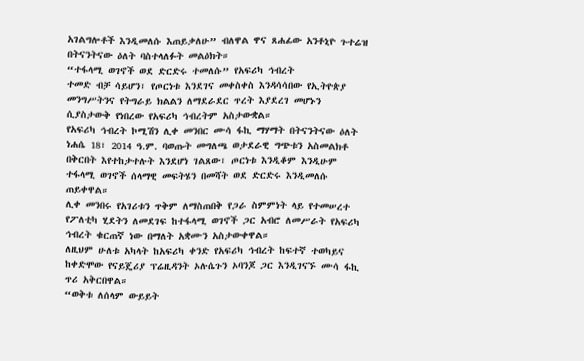አገልግሎቶች እንዲመለሱ እጠይቃለሁ” ብለዋል ዋና ጸሐፊው አንቶኒዮ ጉተሬዝ በትናንትናው ዕለት ባስተላለፉት መልዕክት።
“ተፋላሚ ወገኖች ወደ ድርድሩ ተመለሱ” የአፍሪካ ኅብረት
ተመድ ብቻ ሳይሆን፣ የጦርነቱ እንደገና መቀስቀስ እንዳሳሳበው የኢትዮጵያ መንግሥትንና የትግራይ ክልልን ለማደራደር ጥረት እያደረገ መሆኑን ሲያስታውቅ የነበረው የአፍሪካ ኅብረትም አስታውቋል።
የአፍሪካ ኅብረት ኮሚሽን ሊቀ መንበር ሙሳ ፋኪ ማሃማት በትናንትናው ዕለት ነሐሴ 18፣ 2014 ዓ.ም. ባወጡት መግለጫ ወታደራዊ ግጭቱን አስመልክቶ በቅርበት እየተከታተሉት እንደሆነ ገልጸው፣ ጦርነቱ እንዲቆም እንዲሁም ተፋላሚ ወገኖች ሰላማዊ መፍትሄን በመሻት ወደ ድርድሩ እንዲመለሱ ጠይቀዋል።
ሊቀ መንበሩ የአገሪቱን ጥቅም ለማስጠበቅ የጋራ ስምምነት ላይ የተመሠረተ የፖለቲካ ሂደትን ለመደገፍ ከተፋላሚ ወገኖች ጋር አብሮ ለመሥራት የአፍሪካ ኅብረት ቁርጠኛ ነው በማለት አቋሙን አስታውቀዋል።
ለዚህም ሁለቱ አካላት ከአፍሪካ ቀንድ የአፍሪካ ኅብረት ከፍተኛ ተወካይና ከቀድሞው የናይጄሪያ ፕሬዚዳንት ኦሉሴጉን ኦባንጆ ጋር እንዲገናኙ ሙሳ ፋኪ ጥሪ አቅርበዋል።
“ወቅቱ ለሰላም ውይይት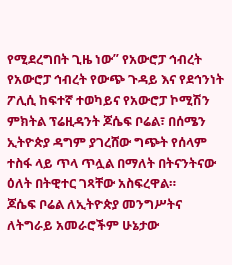የሚደረግበት ጊዜ ነው” የአውሮፓ ኅብረት
የአውሮፓ ኅብረት የውጭ ጉዳይ እና የደኅንነት ፖሊሲ ከፍተኛ ተወካይና የአውሮፓ ኮሚሽን ምክትል ፕሬዚዳንት ጆሴፍ ቦሬል፣ በሰሜን ኢትዮጵያ ዳግም ያገረሸው ግጭት የሰላም ተስፋ ላይ ጥላ ጥሏል በማለት በትናንትናው ዕለት በትዊተር ገጻቸው አስፍረዋል።
ጆሴፍ ቦሬል ለኢትዮጵያ መንግሥትና ለትግራይ አመራሮችም ሁኔታው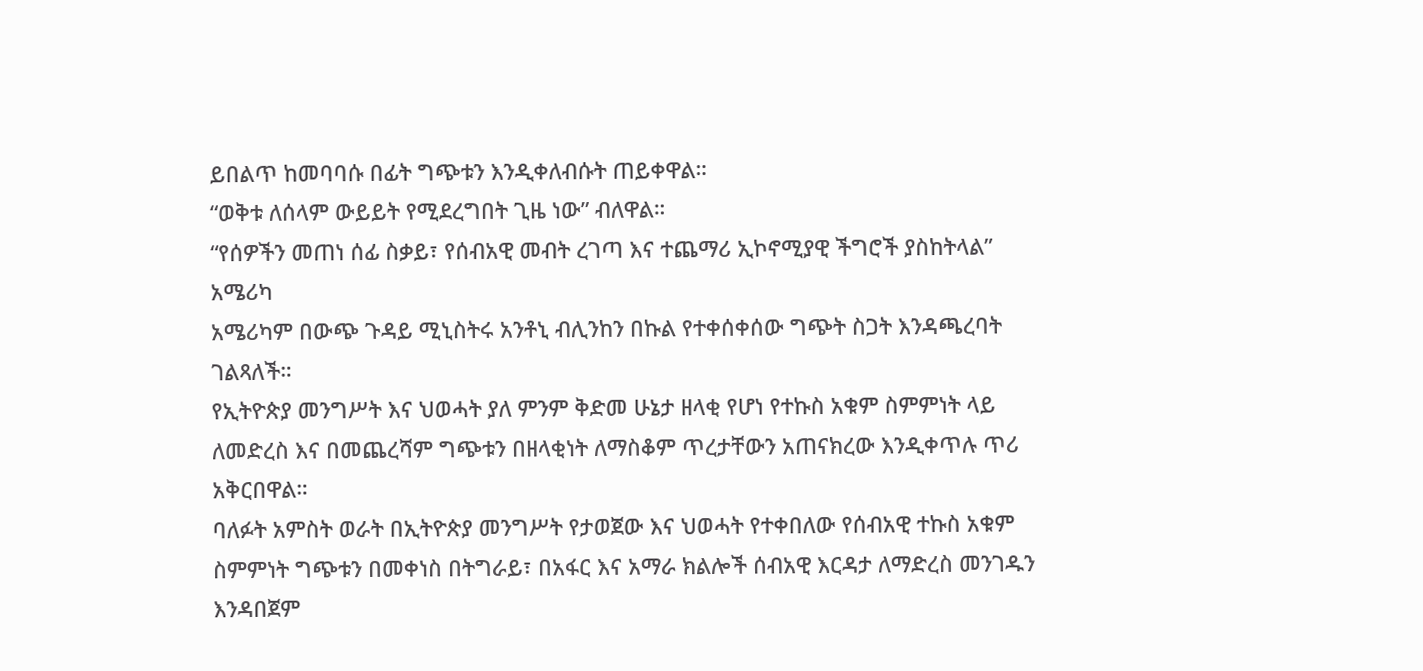ይበልጥ ከመባባሱ በፊት ግጭቱን እንዲቀለብሱት ጠይቀዋል።
“ወቅቱ ለሰላም ውይይት የሚደረግበት ጊዜ ነው” ብለዋል።
“የሰዎችን መጠነ ሰፊ ስቃይ፣ የሰብአዊ መብት ረገጣ እና ተጨማሪ ኢኮኖሚያዊ ችግሮች ያስከትላል” አሜሪካ
አሜሪካም በውጭ ጉዳይ ሚኒስትሩ አንቶኒ ብሊንከን በኩል የተቀሰቀሰው ግጭት ስጋት እንዳጫረባት ገልጻለች።
የኢትዮጵያ መንግሥት እና ህወሓት ያለ ምንም ቅድመ ሁኔታ ዘላቂ የሆነ የተኩስ አቁም ስምምነት ላይ ለመድረስ እና በመጨረሻም ግጭቱን በዘላቂነት ለማስቆም ጥረታቸውን አጠናክረው እንዲቀጥሉ ጥሪ አቅርበዋል።
ባለፉት አምስት ወራት በኢትዮጵያ መንግሥት የታወጀው እና ህወሓት የተቀበለው የሰብአዊ ተኩስ አቁም ስምምነት ግጭቱን በመቀነስ በትግራይ፣ በአፋር እና አማራ ክልሎች ሰብአዊ እርዳታ ለማድረስ መንገዱን እንዳበጀም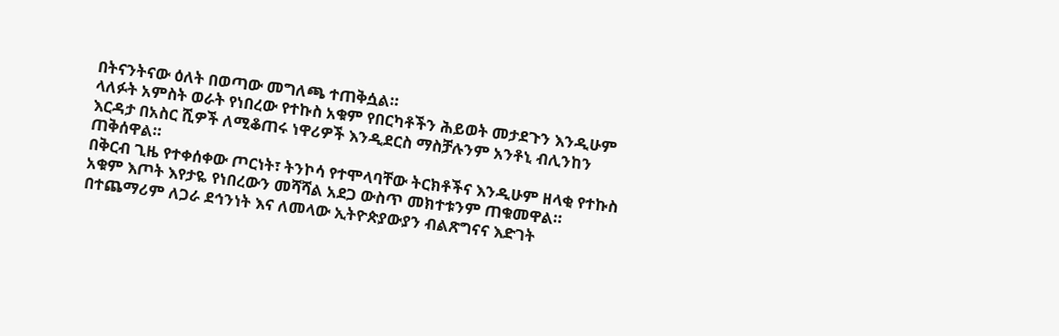በትናንትናው ዕለት በወጣው መግለጫ ተጠቅሷል።
ላለፉት አምስት ወራት የነበረው የተኩስ አቁም የበርካቶችን ሕይወት መታደጉን እንዲሁም እርዳታ በአስር ሺዎች ለሚቆጠሩ ነዋሪዎች እንዲደርስ ማስቻሉንም አንቶኒ ብሊንከን ጠቅሰዋል።
በቅርብ ጊዜ የተቀሰቀው ጦርነት፣ ትንኮሳ የተሞላባቸው ትርክቶችና እንዲሁም ዘላቂ የተኩስ አቁም እጦት እየታዬ የነበረውን መሻሻል አደጋ ውስጥ መክተቱንም ጠቁመዋል።
በተጨማሪም ለጋራ ደኅንነት እና ለመላው ኢትዮጵያውያን ብልጽግናና እድገት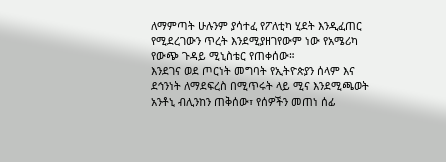ለማምጣት ሁሉንም ያሳተፈ የፖለቲካ ሂደት እንዲፈጠር የሚደረገውን ጥረት እንደሚያዘገየውም ነው የአሜሪካ የውጭ ጉዳይ ሚኒስቴር የጠቀሰው።
እንደገና ወደ ጦርነት መግባት የኢትዮጵያን ሰላም እና ደኅንነት ለማደፍረስ በሚጥሩት ላይ ሚና እንደሚጫወት አንቶኒ ብሊንከን ጠቅሰው፣ የሰዎችን መጠነ ሰፊ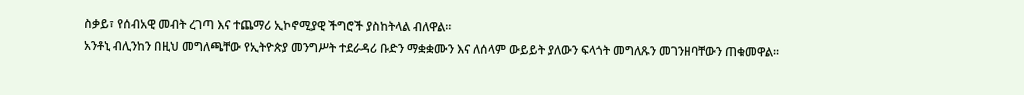ስቃይ፣ የሰብአዊ መብት ረገጣ እና ተጨማሪ ኢኮኖሚያዊ ችግሮች ያስከትላል ብለዋል።
አንቶኒ ብሊንከን በዚህ መግለጫቸው የኢትዮጵያ መንግሥት ተደራዳሪ ቡድን ማቋቋሙን እና ለሰላም ውይይት ያለውን ፍላጎት መግለጹን መገንዘባቸውን ጠቁመዋል።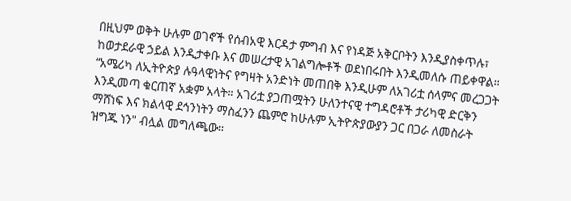በዚህም ወቅት ሁሉም ወገኖች የሰብአዊ እርዳታ ምግብ እና የነዳጅ አቅርቦትን እንዲያስቀጥሉ፣ ከወታደራዊ ኃይል እንዲታቀቡ እና መሠረታዊ አገልግሎቶች ወደነበሩበት እንዲመለሱ ጠይቀዋል።
“አሜሪካ ለኢትዮጵያ ሉዓላዊነትና የግዛት አንድነት መጠበቅ እንዲሁም ለአገሪቷ ሰላምና መረጋጋት እንዲመጣ ቁርጠኛ አቋም አላት። አገሪቷ ያጋጠሟትን ሁለንተናዊ ተግዳሮቶች ታሪካዊ ድርቅን ማሸነፍ እና ክልላዊ ደኅንነትን ማስፈንን ጨምሮ ከሁሉም ኢትዮጵያውያን ጋር በጋራ ለመስራት ዝግጁ ነን" ብሏል መግለጫው።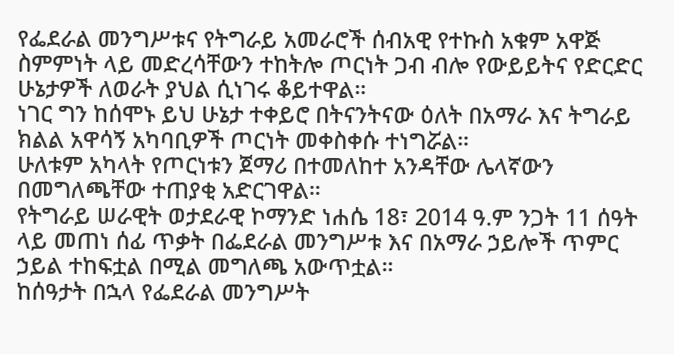የፌደራል መንግሥቱና የትግራይ አመራሮች ሰብአዊ የተኩስ አቁም አዋጅ ስምምነት ላይ መድረሳቸውን ተከትሎ ጦርነት ጋብ ብሎ የውይይትና የድርድር ሁኔታዎች ለወራት ያህል ሲነገሩ ቆይተዋል።
ነገር ግን ከሰሞኑ ይህ ሁኔታ ተቀይሮ በትናንትናው ዕለት በአማራ እና ትግራይ ክልል አዋሳኝ አካባቢዎች ጦርነት መቀስቀሱ ተነግሯል።
ሁለቱም አካላት የጦርነቱን ጀማሪ በተመለከተ አንዳቸው ሌላኛውን በመግለጫቸው ተጠያቂ አድርገዋል።
የትግራይ ሠራዊት ወታደራዊ ኮማንድ ነሐሴ 18፣ 2014 ዓ.ም ንጋት 11 ሰዓት ላይ መጠነ ሰፊ ጥቃት በፌደራል መንግሥቱ እና በአማራ ኃይሎች ጥምር ኃይል ተከፍቷል በሚል መግለጫ አውጥቷል።
ከሰዓታት በኋላ የፌደራል መንግሥት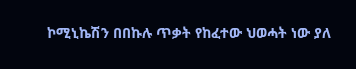ኮሚኒኬሽን በበኩሉ ጥቃት የከፈተው ህወሓት ነው ያለ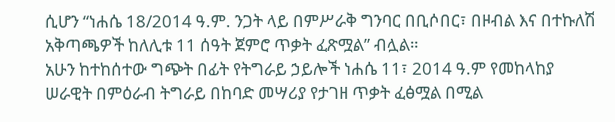ሲሆን “ነሐሴ 18/2014 ዓ.ም. ንጋት ላይ በምሥራቅ ግንባር በቢሶበር፣ በዞብል እና በተኩለሽ አቅጣጫዎች ከለሊቱ 11 ሰዓት ጀምሮ ጥቃት ፈጽሟል” ብሏል።
አሁን ከተከሰተው ግጭት በፊት የትግራይ ኃይሎች ነሐሴ 11፣ 2014 ዓ.ም የመከላከያ ሠራዊት በምዕራብ ትግራይ በከባድ መሣሪያ የታገዘ ጥቃት ፈፅሟል በሚል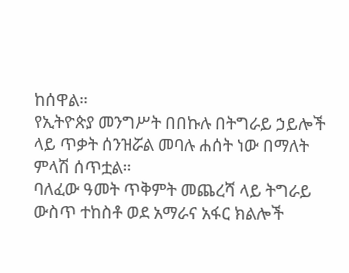ከሰዋል።
የኢትዮጵያ መንግሥት በበኩሉ በትግራይ ኃይሎች ላይ ጥቃት ሰንዝሯል መባሉ ሐሰት ነው በማለት ምላሽ ሰጥቷል።
ባለፈው ዓመት ጥቅምት መጨረሻ ላይ ትግራይ ውስጥ ተከስቶ ወደ አማራና አፋር ክልሎች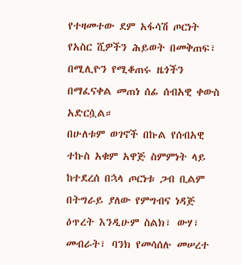የተዛመተው ደም አፋሳሽ ጦርነት የአስር ሺዎችን ሕይወት በመቅጠፍ፣ በሚሊዮን የሚቆጠሩ ዜጎችን በማፈናቀል መጠነ ሰፊ ሰብአዊ ቀውስ አድርሷል።
በሁለቱም ወገኖች በኩል የሰብአዊ ተኩስ አቁም አዋጅ ስምምነት ላይ ከተደረሰ በኋላ ጦርነቱ ጋብ ቢልም በትግራይ ያለው የምግብና ነዳጅ ዕጥረት እንዲሁም ስልክ፣ ውሃ፣ መብራት፣ ባንክ የመሳሰሉ መሠረተ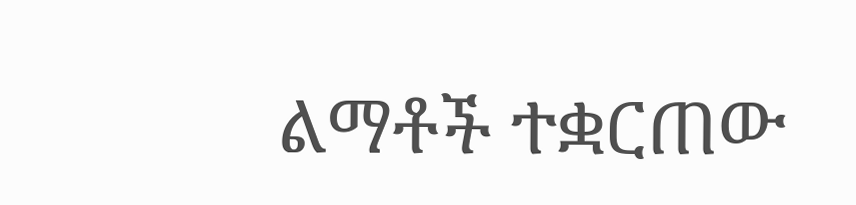ልማቶች ተቋርጠው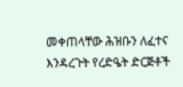መቀጠላቸው ሕዝቡን ለፈተና እንዳረጉት የረድዔት ድርጅቶች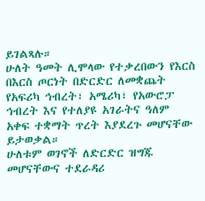ይገልጻሉ።
ሁለት ዓመት ሊሞላው የተቃረበውን የእርስ በእርስ ጦርነት በድርድር ለመቋጨት የአፍሪካ ኅብረት፣ አሜሪካ፣ የአውሮፓ ኅብረት እና የተለያዩ አገራትና ዓለም አቀፍ ተቋማት ጥረት እያደረጉ መሆናቸው ይታወቃል።
ሁለቱም ወገኖች ለድርድር ዝግጁ መሆናቸውና ተደራዳሪ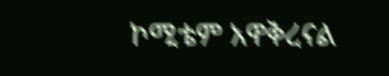ኮሚቴም አዋቅረናል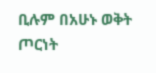ቢሉም በአሁኑ ወቅት ጦርነት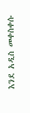እንደ አዲስ መቀስቀሱ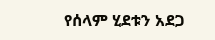የሰላም ሂደቱን አደጋ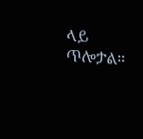ላይ ጥሎታል።